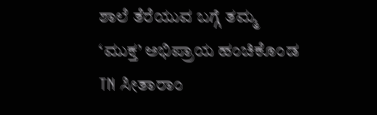ಶಾಲೆ ತೆರೆಯುವ ಬಗ್ಗೆ ತಮ್ಮ ‘ಮುಕ್ತ’ ಅಭಿಪ್ರಾಯ ಹಂಚಿಕೊಂಡ TN ಸೀತಾರಾಂ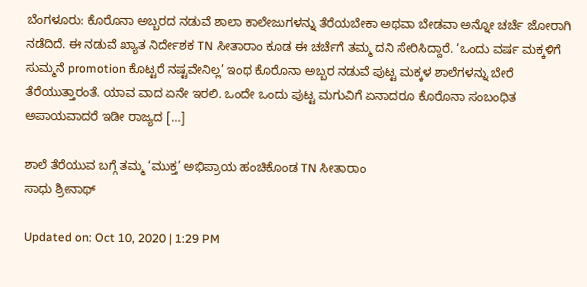ಬೆಂಗಳೂರು: ಕೊರೊನಾ ಅಬ್ಬರದ ನಡುವೆ ಶಾಲಾ ಕಾಲೇಜುಗಳನ್ನು ತೆರೆಯಬೇಕಾ ಅಥವಾ ಬೇಡವಾ ಅನ್ನೋ ಚರ್ಚೆ ಜೋರಾಗಿ ನಡೆದಿದೆ. ಈ ನಡುವೆ ಖ್ಯಾತ ನಿರ್ದೇಶಕ TN ಸೀತಾರಾಂ ಕೂಡ ಈ ಚರ್ಚೆಗೆ ತಮ್ಮ ದನಿ ಸೇರಿಸಿದ್ದಾರೆ. ‘ಒಂದು ವರ್ಷ ಮಕ್ಕಳಿಗೆ ಸುಮ್ಮನೆ promotion ಕೊಟ್ಟರೆ ನಷ್ಟವೇನಿಲ್ಲ’ ಇಂಥ ಕೊರೊನಾ ಅಬ್ಬರ ನಡುವೆ ಪುಟ್ಟ ಮಕ್ಕಳ ಶಾಲೆಗಳನ್ನು ಬೇರೆ ತೆರೆಯುತ್ತಾರಂತೆ. ಯಾವ ವಾದ ಏನೇ ಇರಲಿ. ಒಂದೇ ಒಂದು ಪುಟ್ಟ ಮಗುವಿಗೆ ಏನಾದರೂ ಕೊರೊನಾ ಸಂಬಂಧಿತ ಅಪಾಯವಾದರೆ ಇಡೀ ರಾಜ್ಯದ […]

ಶಾಲೆ ತೆರೆಯುವ ಬಗ್ಗೆ ತಮ್ಮ ‘ಮುಕ್ತ’ ಅಭಿಪ್ರಾಯ ಹಂಚಿಕೊಂಡ TN ಸೀತಾರಾಂ
ಸಾಧು ಶ್ರೀನಾಥ್

Updated on: Oct 10, 2020 | 1:29 PM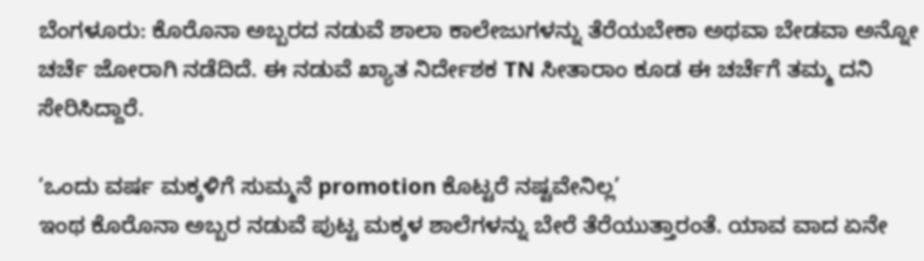ಬೆಂಗಳೂರು: ಕೊರೊನಾ ಅಬ್ಬರದ ನಡುವೆ ಶಾಲಾ ಕಾಲೇಜುಗಳನ್ನು ತೆರೆಯಬೇಕಾ ಅಥವಾ ಬೇಡವಾ ಅನ್ನೋ ಚರ್ಚೆ ಜೋರಾಗಿ ನಡೆದಿದೆ. ಈ ನಡುವೆ ಖ್ಯಾತ ನಿರ್ದೇಶಕ TN ಸೀತಾರಾಂ ಕೂಡ ಈ ಚರ್ಚೆಗೆ ತಮ್ಮ ದನಿ ಸೇರಿಸಿದ್ದಾರೆ.

‘ಒಂದು ವರ್ಷ ಮಕ್ಕಳಿಗೆ ಸುಮ್ಮನೆ promotion ಕೊಟ್ಟರೆ ನಷ್ಟವೇನಿಲ್ಲ’
ಇಂಥ ಕೊರೊನಾ ಅಬ್ಬರ ನಡುವೆ ಪುಟ್ಟ ಮಕ್ಕಳ ಶಾಲೆಗಳನ್ನು ಬೇರೆ ತೆರೆಯುತ್ತಾರಂತೆ. ಯಾವ ವಾದ ಏನೇ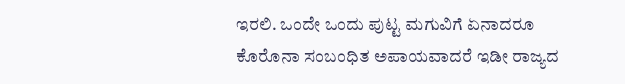ಇರಲಿ. ಒಂದೇ ಒಂದು ಪುಟ್ಟ ಮಗುವಿಗೆ ಏನಾದರೂ ಕೊರೊನಾ ಸಂಬಂಧಿತ ಅಪಾಯವಾದರೆ ಇಡೀ ರಾಜ್ಯದ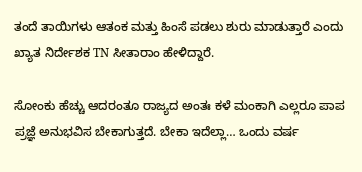ತಂದೆ ತಾಯಿಗಳು ಆತಂಕ ಮತ್ತು ಹಿಂಸೆ ಪಡಲು ಶುರು ಮಾಡುತ್ತಾರೆ ಎಂದು ಖ್ಯಾತ ನಿರ್ದೇಶಕ TN ಸೀತಾರಾಂ ಹೇಳಿದ್ದಾರೆ.

ಸೋಂಕು ಹೆಚ್ಚು ಆದರಂತೂ ರಾಜ್ಯದ ಅಂತಃ ಕಳೆ ಮಂಕಾಗಿ ಎಲ್ಲರೂ ಪಾಪ ಪ್ರಜ್ಞೆ ಅನುಭವಿಸ ಬೇಕಾಗುತ್ತದೆ. ಬೇಕಾ ಇದೆಲ್ಲಾ… ಒಂದು ವರ್ಷ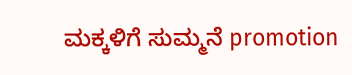ಮಕ್ಕಳಿಗೆ ಸುಮ್ಮನೆ promotion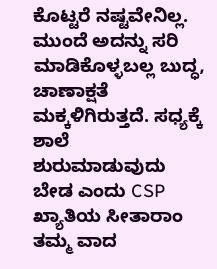ಕೊಟ್ಟರೆ ನಷ್ಟವೇನಿಲ್ಲ. ಮುಂದೆ ಅದನ್ನು ಸರಿ ಮಾಡಿಕೊಳ್ಳಬಲ್ಲ ಬುದ್ಧ, ಚಾಣಾಕ್ಷತೆ ಮಕ್ಕಳಿಗಿರುತ್ತದೆ. ಸಧ್ಯಕ್ಕೆ ಶಾಲೆ ಶುರುಮಾಡುವುದು ಬೇಡ ಎಂದು CSP ಖ್ಯಾತಿಯ ಸೀತಾರಾಂ ತಮ್ಮ ವಾದ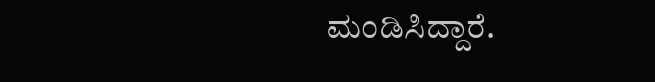ಮಂಡಿಸಿದ್ದಾರೆ.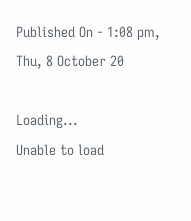Published On - 1:08 pm, Thu, 8 October 20

Loading...
Unable to load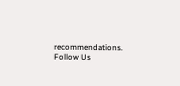recommendations.
Follow Us